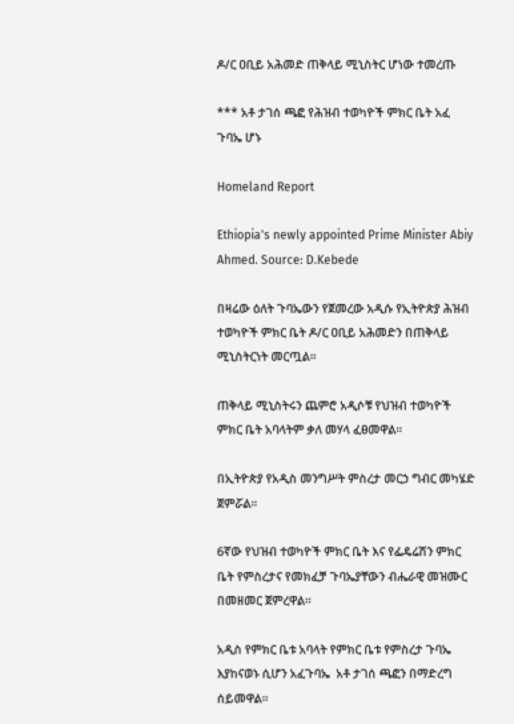ዶ/ር ዐቢይ አሕመድ ጠቅላይ ሚኒስትር ሆነው ተመረጡ

*** አቶ ታገሰ ጫፎ የሕዝብ ተወካዮች ምክር ቤት አፈ ጉባኤ ሆኑ

Homeland Report

Ethiopia's newly appointed Prime Minister Abiy Ahmed. Source: D.Kebede

በዛሬው ዕለት ጉባኤውን የጀመረው አዲሱ የኢትዮጵያ ሕዝብ ተወካዮች ምክር ቤት ዶ/ር ዐቢይ አሕመድን በጠቅላይ ሚኒስትርነት መርጧል።

ጠቅላይ ሚኒስትሩን ጨምሮ አዲሶቹ የህዝብ ተወካዮች ምክር ቤት አባላትም ቃለ መሃላ ፈፀመዋል።

በኢትዮጵያ የአዲስ መንግሥት ምስረታ መርኃ ግብር መካሄድ ጀምሯል።

6ኛው የህዝብ ተወካዮች ምክር ቤት እና የፌዴሬሽን ምክር ቤት የምስረታና የመክፈቻ ጉባኤያቸውን ብሔራዊ መዝሙር በመዘመር ጀምረዋል።

አዲስ የምክር ቤቱ አባላት የምክር ቤቱ የምስረታ ጉባኤ እያከናወኑ ሲሆን አፈጉባኤ  አቶ ታገሰ ጫፎን በማድረግ ሰይመዋል።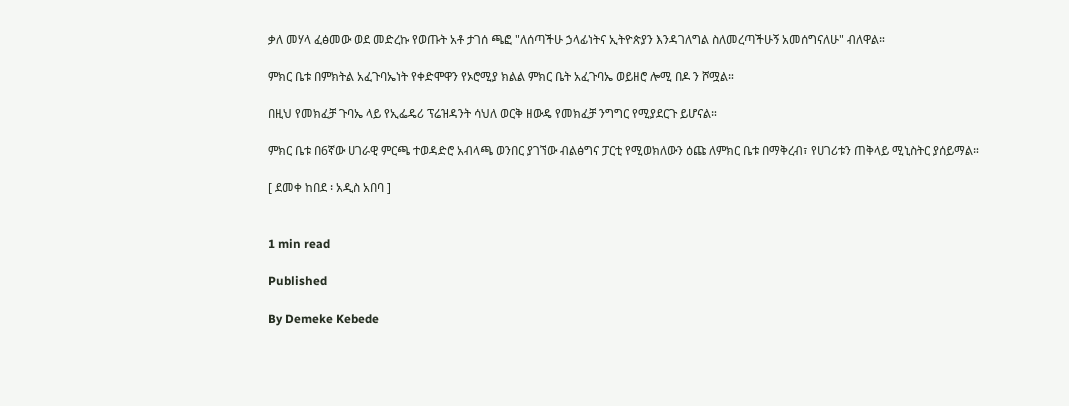ቃለ መሃላ ፈፅመው ወደ መድረኩ የወጡት አቶ ታገሰ ጫፎ "ለሰጣችሁ ኃላፊነትና ኢትዮጵያን እንዳገለግል ስለመረጣችሁኝ አመሰግናለሁ" ብለዋል።

ምክር ቤቱ በምክትል አፈጉባኤነት የቀድሞዋን የኦሮሚያ ክልል ምክር ቤት አፈጉባኤ ወይዘሮ ሎሚ በዶ ን ሾሟል።

በዚህ የመክፈቻ ጉባኤ ላይ የኢፌዴሪ ፕሬዝዳንት ሳህለ ወርቅ ዘውዴ የመክፈቻ ንግግር የሚያደርጉ ይሆናል።

ምክር ቤቱ በ6ኛው ሀገራዊ ምርጫ ተወዳድሮ አብላጫ ወንበር ያገኘው ብልፅግና ፓርቲ የሚወክለውን ዕጩ ለምክር ቤቱ በማቅረብ፣ የሀገሪቱን ጠቅላይ ሚኒስትር ያሰይማል።

[ ደመቀ ከበደ ፡ አዲስ አበባ ]


1 min read

Published

By Demeke Kebede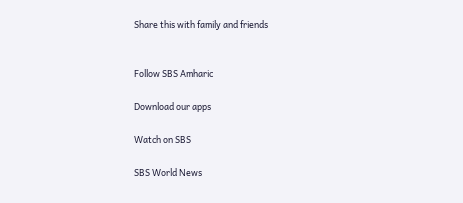Share this with family and friends


Follow SBS Amharic

Download our apps

Watch on SBS

SBS World News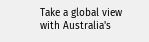Take a global view with Australia's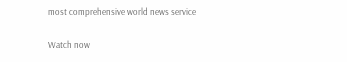most comprehensive world news service

Watch now